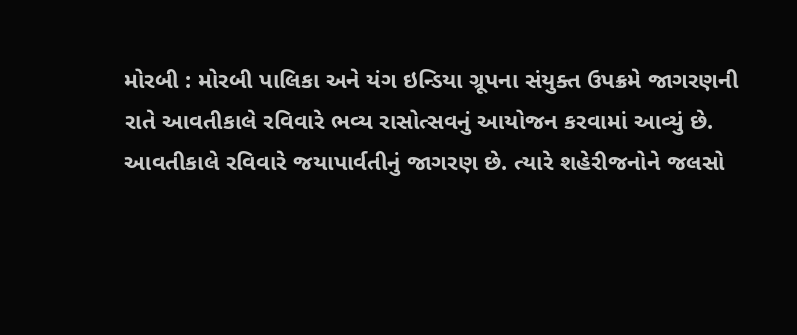મોરબી : મોરબી પાલિકા અને યંગ ઇન્ડિયા ગ્રૂપના સંયુક્ત ઉપક્રમે જાગરણની રાતે આવતીકાલે રવિવારે ભવ્ય રાસોત્સવનું આયોજન કરવામાં આવ્યું છે. આવતીકાલે રવિવારે જયાપાર્વતીનું જાગરણ છે. ત્યારે શહેરીજનોને જલસો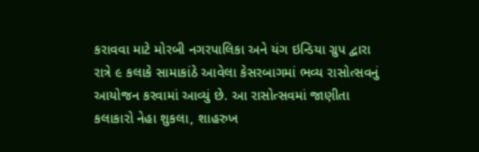કરાવવા માટે મોરબી નગરપાલિકા અને યંગ ઇન્ડિયા ગ્રુપ દ્વારા રાત્રે ૯ કલાકે સામાકાંઠે આવેલા કેસરબાગમાં ભવ્ય રાસોત્સવનું આયોજન કરવામાં આવ્યું છે. આ રાસોત્સવમાં જાણીતા કલાકારો નેહા શુકલા, શાહરુખ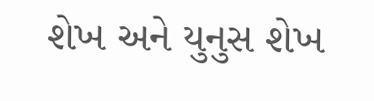શેખ અને યુનુસ શેખ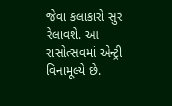જેવા કલાકારો સુર રેલાવશે. આ રાસોત્સવમાં એન્ટ્રી વિનામૂલ્યે છે.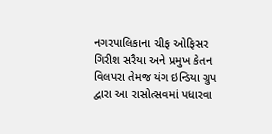નગરપાલિકાના ચીફ ઓફિસર ગિરીશ સરૈયા અને પ્રમુખ કેતન વિલપરા તેમજ યંગ ઇન્ડિયા ગ્રુપ દ્વારા આ રાસોત્સવમાં પધારવા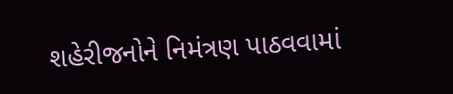શહેરીજનોને નિમંત્રણ પાઠવવામાં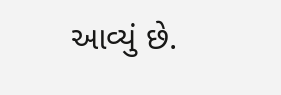આવ્યું છે.